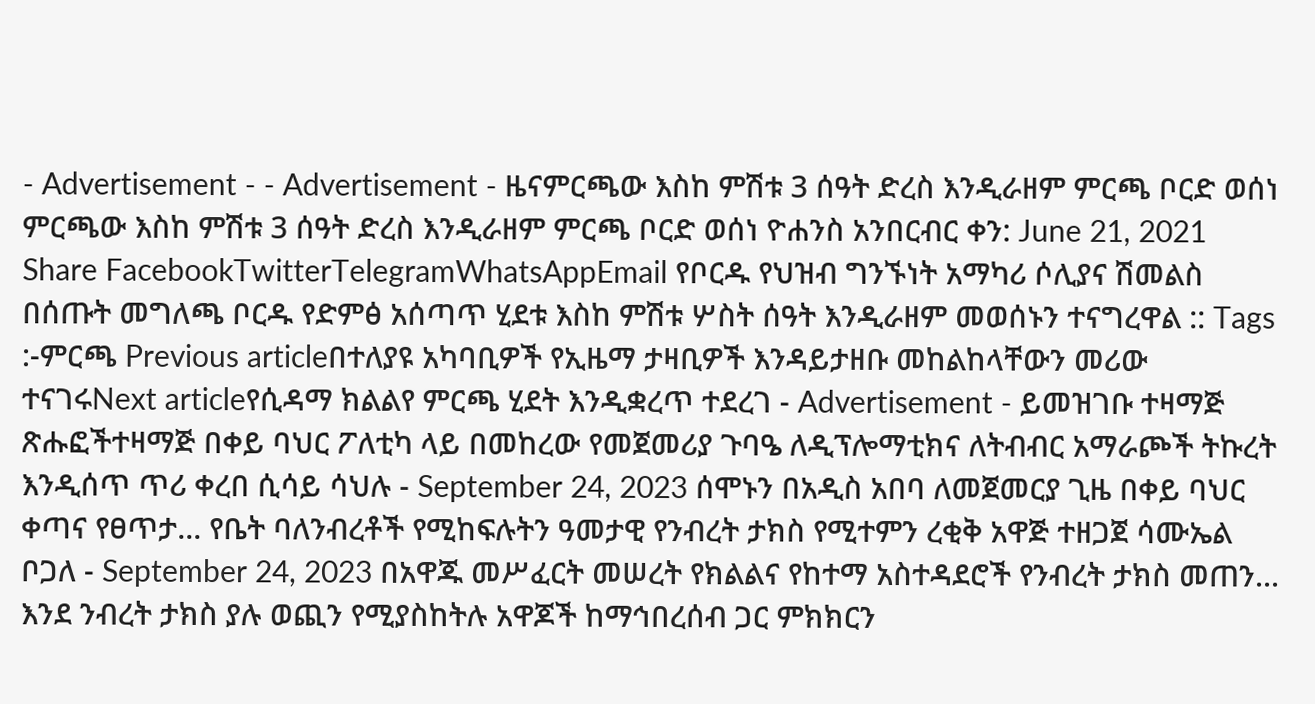- Advertisement - - Advertisement - ዜናምርጫው እስከ ምሽቱ 3 ሰዓት ድረስ እንዲራዘም ምርጫ ቦርድ ወሰነ ምርጫው እስከ ምሽቱ 3 ሰዓት ድረስ እንዲራዘም ምርጫ ቦርድ ወሰነ ዮሐንስ አንበርብር ቀን: June 21, 2021 Share FacebookTwitterTelegramWhatsAppEmail የቦርዱ የህዝብ ግንኙነት አማካሪ ሶሊያና ሽመልስ በሰጡት መግለጫ ቦርዱ የድምፅ አሰጣጥ ሂደቱ እስከ ምሽቱ ሦስት ሰዓት እንዲራዘም መወሰኑን ተናግረዋል :: Tags :-ምርጫ Previous articleበተለያዩ አካባቢዎች የኢዜማ ታዛቢዎች እንዳይታዘቡ መከልከላቸውን መሪው ተናገሩNext articleየሲዳማ ክልልየ ምርጫ ሂደት እንዲቋረጥ ተደረገ - Advertisement - ይመዝገቡ ተዛማጅ ጽሑፎችተዛማጅ በቀይ ባህር ፖለቲካ ላይ በመከረው የመጀመሪያ ጉባዔ ለዲፕሎማቲክና ለትብብር አማራጮች ትኩረት እንዲሰጥ ጥሪ ቀረበ ሲሳይ ሳህሉ - September 24, 2023 ሰሞኑን በአዲስ አበባ ለመጀመርያ ጊዜ በቀይ ባህር ቀጣና የፀጥታ... የቤት ባለንብረቶች የሚከፍሉትን ዓመታዊ የንብረት ታክስ የሚተምን ረቂቅ አዋጅ ተዘጋጀ ሳሙኤል ቦጋለ - September 24, 2023 በአዋጁ መሥፈርት መሠረት የክልልና የከተማ አስተዳደሮች የንብረት ታክስ መጠን... እንደ ንብረት ታክስ ያሉ ወጪን የሚያስከትሉ አዋጆች ከማኅበረሰብ ጋር ምክክርን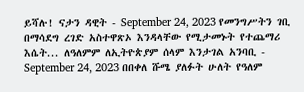ይሻሉ! ናታን ዳዊት - September 24, 2023 የመንግሥትን ገቢ በማሳደግ ረገድ አስተዋጽኦ እንዳላቸው የሚታመኑት የተጨማሪ እሴት... ለዓለምም ለኢትዮጵያም ሰላም እንታገል አንባቢ - September 24, 2023 በበቀለ ሹሜ ያለፉት ሁለት የዓለም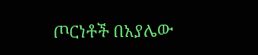ጦርነቶች በአያሌው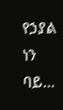የኃያል ነን ባይ...